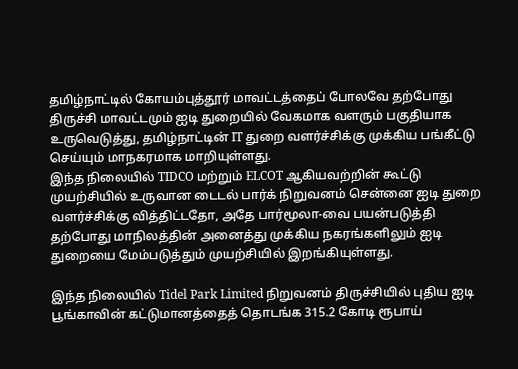தமிழ்நாட்டில் கோயம்புத்தூர் மாவட்டத்தைப் போலவே தற்போது திருச்சி மாவட்டமும் ஐடி துறையில் வேகமாக வளரும் பகுதியாக உருவெடுத்து, தமிழ்நாட்டின் IT துறை வளர்ச்சிக்கு முக்கிய பங்கீட்டு செய்யும் மாநகரமாக மாறியுள்ளது.
இந்த நிலையில் TIDCO மற்றும் ELCOT ஆகியவற்றின் கூட்டு முயற்சியில் உருவான டைடல் பார்க் நிறுவனம் சென்னை ஐடி துறை வளர்ச்சிக்கு வித்திட்டதோ, அதே பார்மூலா-வை பயன்படுத்தி தற்போது மாநிலத்தின் அனைத்து முக்கிய நகரங்களிலும் ஐடி துறையை மேம்படுத்தும் முயற்சியில் இறங்கியுள்ளது.

இந்த நிலையில் Tidel Park Limited நிறுவனம் திருச்சியில் புதிய ஐடி பூங்காவின் கட்டுமானத்தைத் தொடங்க 315.2 கோடி ரூபாய்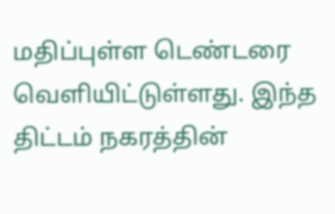மதிப்புள்ள டெண்டரை வெளியிட்டுள்ளது. இந்த திட்டம் நகரத்தின்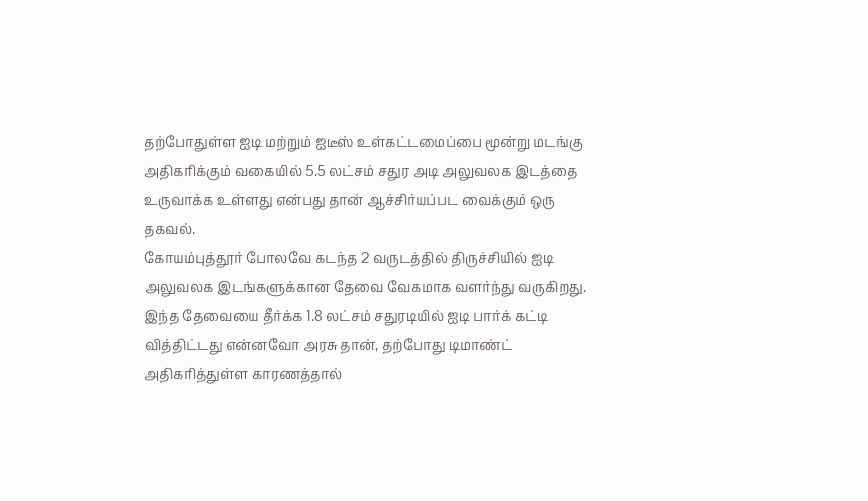தற்போதுள்ள ஐடி மற்றும் ஐடீஸ் உள்கட்டமைப்பை மூன்று மடங்கு அதிகரிக்கும் வகையில் 5.5 லட்சம் சதுர அடி அலுவலக இடத்தை உருவாக்க உள்ளது என்பது தான் ஆச்சிர்யப்பட வைக்கும் ஒரு தகவல்.
கோயம்புத்தூர் போலவே கடந்த 2 வருடத்தில் திருச்சியில் ஐடி அலுவலக இடங்களுக்கான தேவை வேகமாக வளர்ந்து வருகிறது. இந்த தேவையை தீர்க்க 1.8 லட்சம் சதுரடியில் ஐடி பார்க் கட்டி வித்திட்டது என்னவோ அரசு தான், தற்போது டிமாண்ட் அதிகரித்துள்ள காரணத்தால்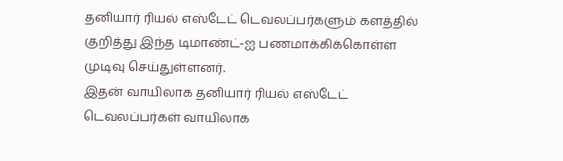தனியார் ரியல் எஸ்டேட் டெவலப்பர்களும் களத்தில் குறித்து இந்த டிமாண்ட்-ஐ பணமாக்கிக்கொள்ள முடிவு செய்துள்ளனர்.
இதன் வாயிலாக தனியார் ரியல் எஸ்டேட் டெவலப்பர்கள் வாயிலாக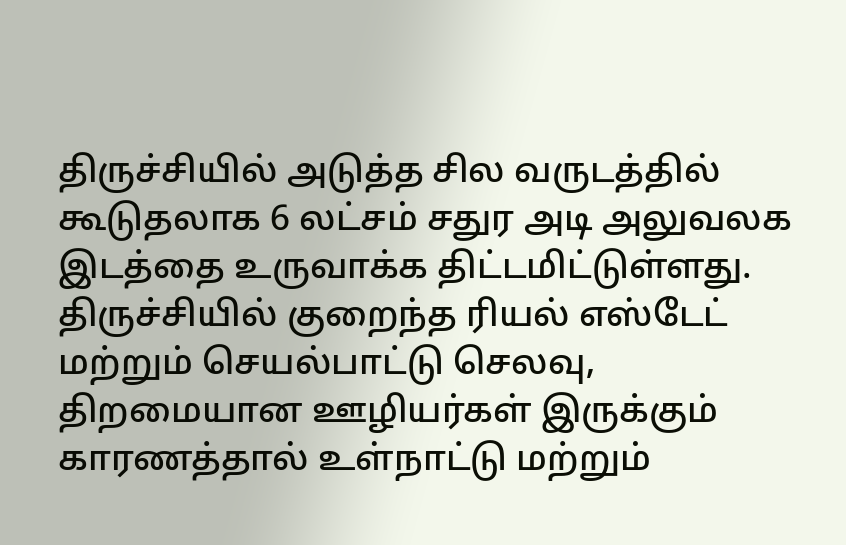திருச்சியில் அடுத்த சில வருடத்தில் கூடுதலாக 6 லட்சம் சதுர அடி அலுவலக இடத்தை உருவாக்க திட்டமிட்டுள்ளது. திருச்சியில் குறைந்த ரியல் எஸ்டேட் மற்றும் செயல்பாட்டு செலவு, திறமையான ஊழியர்கள் இருக்கும் காரணத்தால் உள்நாட்டு மற்றும்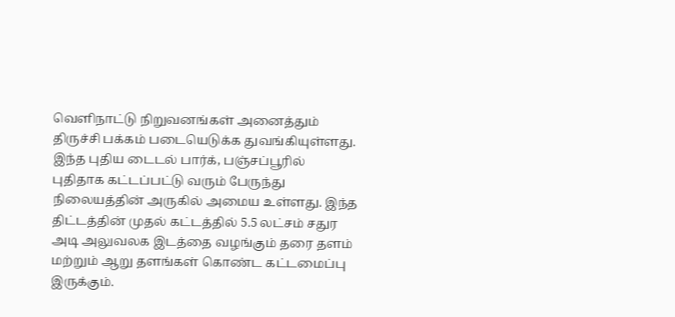வெளிநாட்டு நிறுவனங்கள் அனைத்தும் திருச்சி பக்கம் படையெடுக்க துவங்கியுள்ளது.
இந்த புதிய டைடல் பார்க், பஞ்சப்பூரில் புதிதாக கட்டப்பட்டு வரும் பேருந்து நிலையத்தின் அருகில் அமைய உள்ளது. இந்த திட்டத்தின் முதல் கட்டத்தில் 5.5 லட்சம் சதுர அடி அலுவலக இடத்தை வழங்கும் தரை தளம் மற்றும் ஆறு தளங்கள் கொண்ட கட்டமைப்பு இருக்கும்.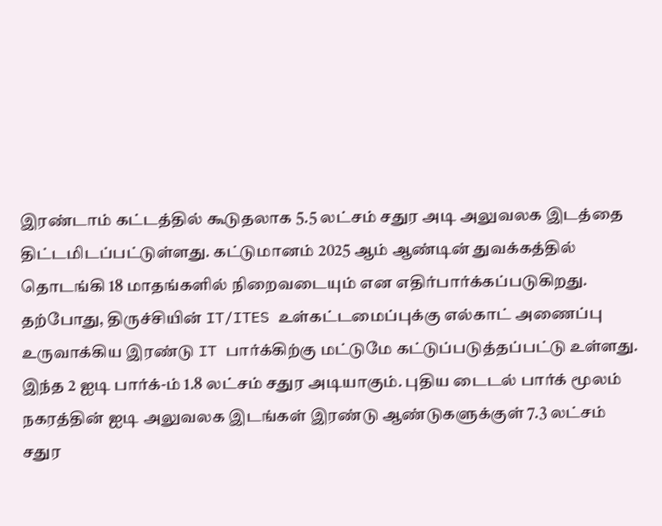இரண்டாம் கட்டத்தில் கூடுதலாக 5.5 லட்சம் சதுர அடி அலுவலக இடத்தை திட்டமிடப்பட்டுள்ளது. கட்டுமானம் 2025 ஆம் ஆண்டின் துவக்கத்தில் தொடங்கி 18 மாதங்களில் நிறைவடையும் என எதிர்பார்க்கப்படுகிறது.
தற்போது, திருச்சியின் IT/ITES உள்கட்டமைப்புக்கு எல்காட் அணைப்பு உருவாக்கிய இரண்டு IT பார்க்கிற்கு மட்டுமே கட்டுப்படுத்தப்பட்டு உள்ளது. இந்த 2 ஐடி பார்க்-ம் 1.8 லட்சம் சதுர அடியாகும். புதிய டைடல் பார்க் மூலம் நகரத்தின் ஐடி அலுவலக இடங்கள் இரண்டு ஆண்டுகளுக்குள் 7.3 லட்சம் சதுர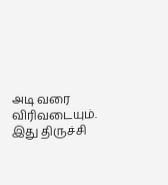அடி வரை விரிவடையும்.
இது திருச்சி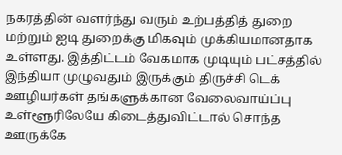நகரத்தின் வளர்ந்து வரும் உற்பத்தித் துறை மற்றும் ஐடி துறைக்கு மிகவும் முக்கியமானதாக உள்ளது. இத்திட்டம் வேகமாக முடியும் பட்சத்தில் இந்தியா முழுவதும் இருக்கும் திருச்சி டெக் ஊழியர்கள் தங்களுக்கான வேலைவாய்ப்பு உள்ளூரிலேயே கிடைத்துவிட்டால் சொந்த ஊருக்கே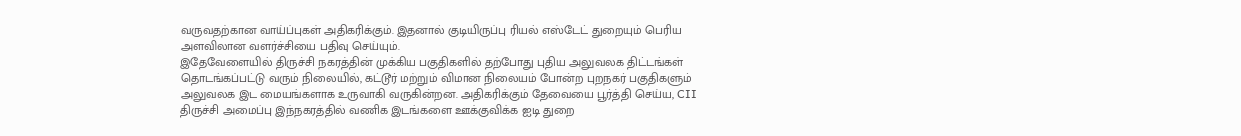வருவதற்கான வாய்ப்புகள் அதிகரிக்கும். இதனால் குடியிருப்பு ரியல் எஸ்டேட் துறையும் பெரிய அளவிலான வளர்ச்சியை பதிவு செய்யும்.
இதேவேளையில் திருச்சி நகரத்தின் முக்கிய பகுதிகளில் தற்போது புதிய அலுவலக திட்டங்கள் தொடங்கப்பட்டு வரும் நிலையில், கட்டூர் மற்றும் விமான நிலையம் போன்ற புறநகர் பகுதிகளும் அலுவலக இட மையங்களாக உருவாகி வருகின்றன. அதிகரிக்கும் தேவையை பூர்த்தி செய்ய, CII திருச்சி அமைப்பு இந்நகரத்தில் வணிக இடங்களை ஊக்குவிக்க ஐடி துறை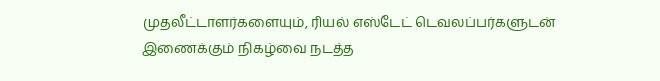முதலீட்டாளர்களையும், ரியல் எஸ்டேட் டெவலப்பர்களுடன் இணைக்கும் நிகழ்வை நடத்த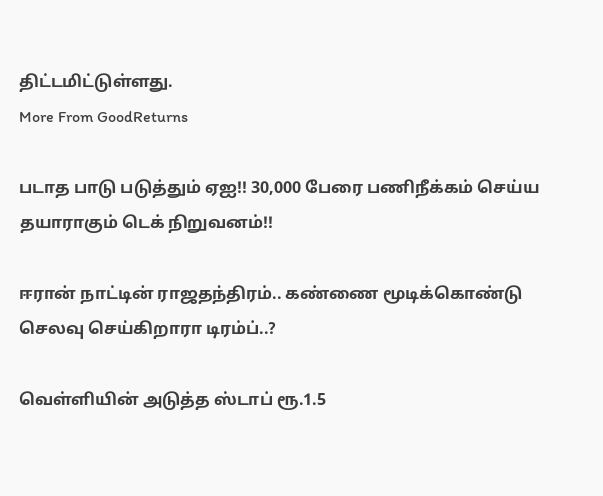திட்டமிட்டுள்ளது.
More From GoodReturns

படாத பாடு படுத்தும் ஏஐ!! 30,000 பேரை பணிநீக்கம் செய்ய தயாராகும் டெக் நிறுவனம்!!

ஈரான் நாட்டின் ராஜதந்திரம்.. கண்ணை மூடிக்கொண்டு செலவு செய்கிறாரா டிரம்ப்..?

வெள்ளியின் அடுத்த ஸ்டாப் ரூ.1.5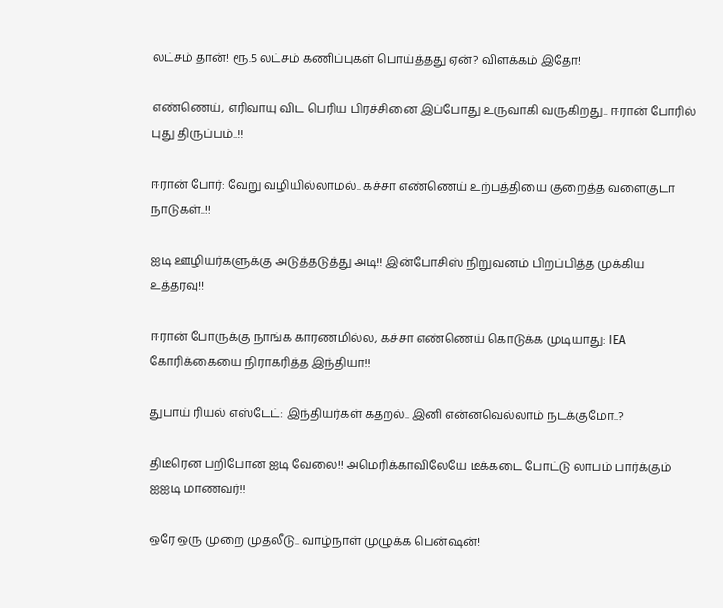லட்சம் தான்! ரூ.5 லட்சம் கணிப்புகள் பொய்த்தது ஏன்? விளக்கம் இதோ!

எண்ணெய், எரிவாயு விட பெரிய பிரச்சினை இப்போது உருவாகி வருகிறது.. ஈரான் போரில் புது திருப்பம்..!!

ஈரான் போர்: வேறு வழியில்லாமல்.. கச்சா எண்ணெய் உற்பத்தியை குறைத்த வளைகுடா நாடுகள்..!!

ஐடி ஊழியர்களுக்கு அடுத்தடுத்து அடி!! இன்போசிஸ் நிறுவனம் பிறப்பித்த முக்கிய உத்தரவு!!

ஈரான் போருக்கு நாங்க காரணமில்ல, கச்சா எண்ணெய் கொடுக்க முடியாது: IEA கோரிக்கையை நிராகரித்த இந்தியா!!

துபாய் ரியல் எஸ்டேட்: இந்தியர்கள் கதறல்.. இனி என்னவெல்லாம் நடக்குமோ..?

திடீரென பறிபோன ஐடி வேலை!! அமெரிக்காவிலேயே டீக்கடை போட்டு லாபம் பார்க்கும் ஐஐடி மாணவர்!!

ஒரே ஒரு முறை முதலீடு.. வாழ்நாள் முழுக்க பென்ஷன்!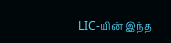LIC-யின் இந்த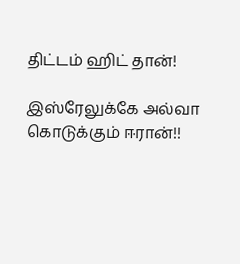திட்டம் ஹிட் தான்!

இஸ்ரேலுக்கே அல்வா கொடுக்கும் ஈரான்!!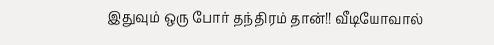இதுவும் ஒரு போர் தந்திரம் தான்!! வீடியோவால்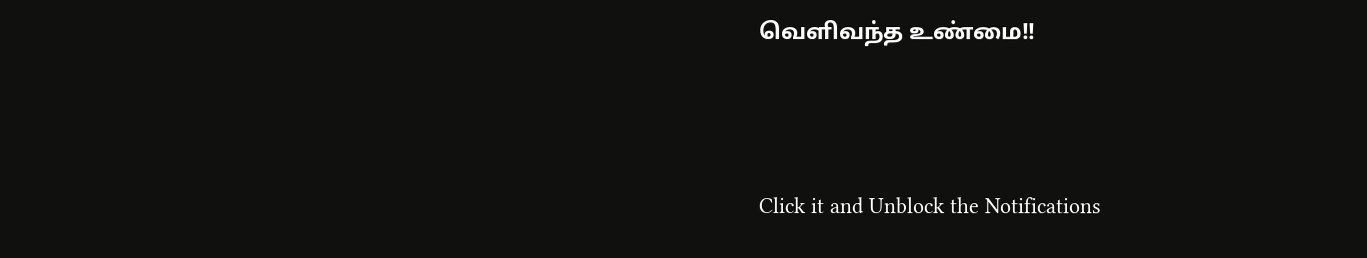வெளிவந்த உண்மை!!



Click it and Unblock the Notifications